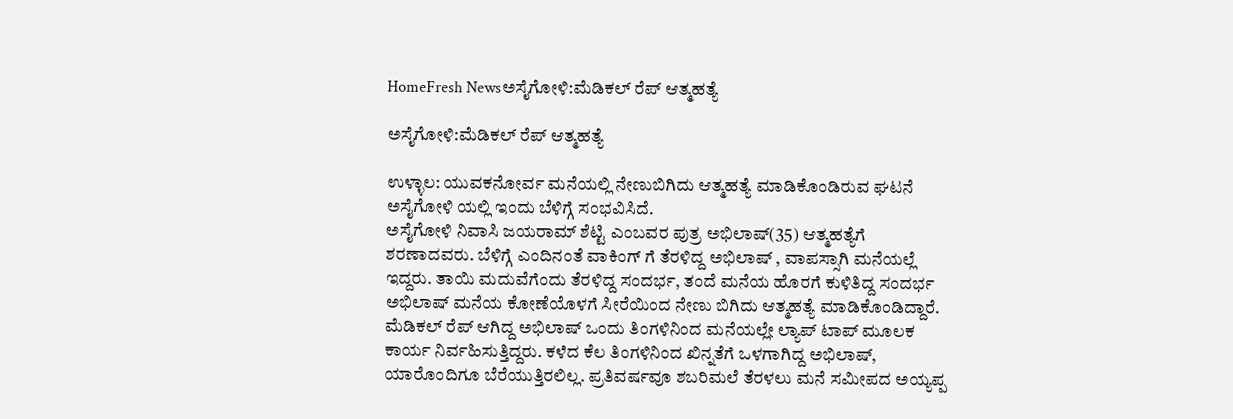HomeFresh Newsಅಸೈಗೋಳಿ:ಮೆಡಿಕಲ್ ರೆಪ್ ಆತ್ಮಹತ್ಯೆ

ಅಸೈಗೋಳಿ:ಮೆಡಿಕಲ್ ರೆಪ್ ಆತ್ಮಹತ್ಯೆ

ಉಳ್ಳಾಲ: ಯುವಕನೋರ್ವ ಮನೆಯಲ್ಲಿ ನೇಣುಬಿಗಿದು ಆತ್ಮಹತ್ಯೆ ಮಾಡಿಕೊಂಡಿರುವ ಘಟನೆ ಅಸೈಗೋಳಿ ಯಲ್ಲಿ ಇಂದು ಬೆಳಿಗ್ಗೆ ಸಂಭವಿಸಿದೆ.
ಅಸೈಗೋಳಿ ನಿವಾಸಿ ಜಯರಾಮ್ ಶೆಟ್ಟಿ ಎಂಬವರ ಪುತ್ರ ಅಭಿಲಾಷ್(35) ಆತ್ಮಹತ್ಯೆಗೆ ಶರಣಾದವರು. ಬೆಳಿಗ್ಗೆ ಎಂದಿನಂತೆ ವಾಕಿಂಗ್ ಗೆ ತೆರಳಿದ್ದ ಅಭಿಲಾಷ್ , ವಾಪಸ್ಸಾಗಿ ಮನೆಯಲ್ಲೆ ಇದ್ದರು. ತಾಯಿ ಮದುವೆಗೆಂದು ತೆರಳಿದ್ದ ಸಂದರ್ಭ, ತಂದೆ ಮನೆಯ ಹೊರಗೆ ಕುಳಿತಿದ್ದ ಸಂದರ್ಭ ಅಭಿಲಾಷ್ ಮನೆಯ ಕೋಣೆಯೊಳಗೆ ಸೀರೆಯಿಂದ ನೇಣು ಬಿಗಿದು ಆತ್ಮಹತ್ಯೆ ಮಾಡಿಕೊಂಡಿದ್ದಾರೆ. ಮೆಡಿಕಲ್ ರೆಪ್ ಆಗಿದ್ದ ಅಭಿಲಾಷ್ ಒಂದು ತಿಂಗಳಿನಿಂದ ಮನೆಯಲ್ಲೇ ಲ್ಯಾಪ್ ಟಾಪ್ ಮೂಲಕ ಕಾರ್ಯ ನಿರ್ವಹಿಸುತ್ತಿದ್ದರು. ಕಳೆದ ಕೆಲ ತಿಂಗಳಿನಿಂದ ಖಿನ್ನತೆಗೆ ಒಳಗಾಗಿದ್ದ ಅಭಿಲಾಷ್, ಯಾರೊಂದಿಗೂ ಬೆರೆಯುತ್ತಿರಲಿಲ್ಲ. ಪ್ರತಿವರ್ಷವೂ ಶಬರಿಮಲೆ ತೆರಳಲು ಮನೆ ಸಮೀಪದ ಅಯ್ಯಪ್ಪ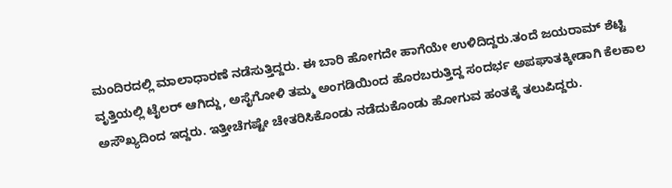ಮಂದಿರದಲ್ಲಿ ಮಾಲಾಧಾರಣೆ ನಡೆಸುತ್ತಿದ್ದರು. ಈ ಬಾರಿ ಹೋಗದೇ ಹಾಗೆಯೇ ಉಳಿದಿದ್ದರು.ತಂದೆ ಜಯರಾಮ್ ಶೆಟ್ಟಿ ವೃತ್ತಿಯಲ್ಲಿ ಟೈಲರ್ ಆಗಿದ್ದು, ಅಸೈಗೋಳಿ ತಮ್ಮ ಅಂಗಡಿಯಿಂದ ಹೊರಬರುತ್ತಿದ್ದ ಸಂದರ್ಭ ಅಪಘಾತಕ್ಕೀಡಾಗಿ ಕೆಲಕಾಲ ಅಸೌಖ್ಯದಿಂದ ಇದ್ದರು. ಇತ್ತೀಚೆಗಷ್ಟೇ ಚೇತರಿಸಿಕೊಂಡು ನಡೆದುಕೊಂಡು ಹೋಗುವ ಹಂತಕ್ಕೆ ತಲುಪಿದ್ದರು.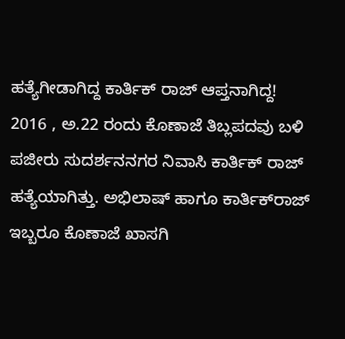ಹತ್ಯೆಗೀಡಾಗಿದ್ದ ಕಾರ್ತಿಕ್ ರಾಜ್ ಆಪ್ತನಾಗಿದ್ದ!
2016 , ಅ.22 ರಂದು ಕೊಣಾಜೆ ತಿಬ್ಲಪದವು ಬಳಿ ಪಜೀರು ಸುದರ್ಶನನಗರ ನಿವಾಸಿ ಕಾರ್ತಿಕ್ ರಾಜ್ ಹತ್ಯೆಯಾಗಿತ್ತು. ಅಭಿಲಾಷ್ ಹಾಗೂ ಕಾರ್ತಿಕ್‌ರಾಜ್ ಇಬ್ಬರೂ ಕೊಣಾಜೆ ಖಾಸಗಿ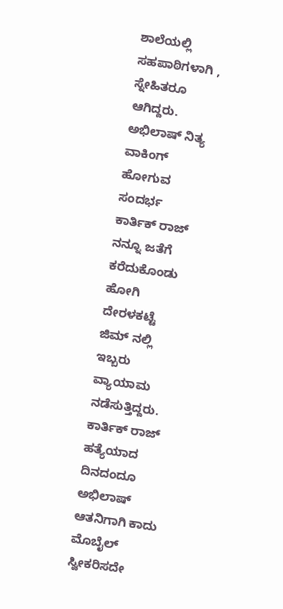ಶಾಲೆಯಲ್ಲಿ ಸಹಪಾಠಿಗಳಾಗಿ , ಸ್ನೇಹಿತರೂ ಆಗಿದ್ದರು. ಅಭಿಲಾಷ್ ನಿತ್ಯ ವಾಕಿಂಗ್ ಹೋಗುವ ಸಂದರ್ಭ ಕಾರ್ತಿಕ್ ರಾಜ್ ನನ್ನೂ ಜತೆಗೆ ಕರೆದುಕೊಂಡು ಹೋಗಿ ದೇರಳಕಟ್ಟೆ ಜಿಮ್ ನಲ್ಲಿ ಇಬ್ಬರು ವ್ಯಾಯಾಮ ನಡೆಸುತ್ತಿದ್ದರು. ಕಾರ್ತಿಕ್ ರಾಜ್ ಹತ್ಯೆಯಾದ ದಿನದಂದೂ ಅಭಿಲಾಷ್ ಆತನಿಗಾಗಿ ಕಾದು ಮೊಬೈಲ್ ಸ್ವೀಕರಿಸದೇ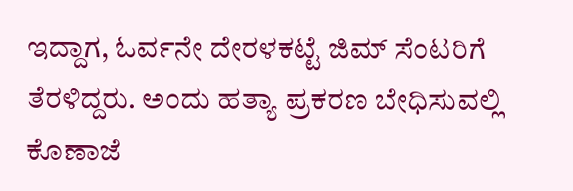ಇದ್ದಾಗ, ಓರ್ವನೇ ದೇರಳಕಟ್ಟೆ ಜಿಮ್ ಸೆಂಟರಿಗೆ ತೆರಳಿದ್ದರು. ಅಂದು ಹತ್ಯಾ ಪ್ರಕರಣ ಬೇಧಿಸುವಲ್ಲಿ ಕೊಣಾಜೆ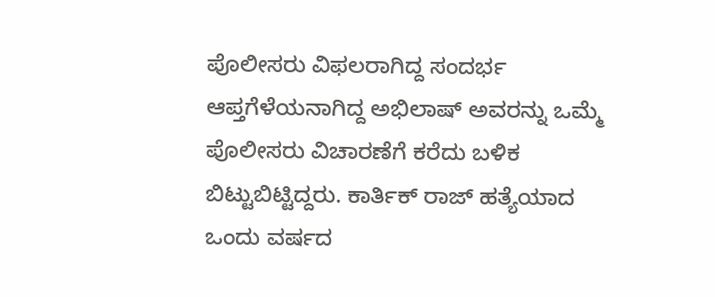ಪೊಲೀಸರು ವಿಫಲರಾಗಿದ್ದ ಸಂದರ್ಭ ಆಪ್ತಗೆಳೆಯನಾಗಿದ್ದ ಅಭಿಲಾಷ್ ಅವರನ್ನು ಒಮ್ಮೆ ಪೊಲೀಸರು ವಿಚಾರಣೆಗೆ ಕರೆದು ಬಳಿಕ ಬಿಟ್ಟುಬಿಟ್ಟಿದ್ದರು. ಕಾರ್ತಿಕ್ ರಾಜ್ ಹತ್ಯೆಯಾದ ಒಂದು ವರ್ಷದ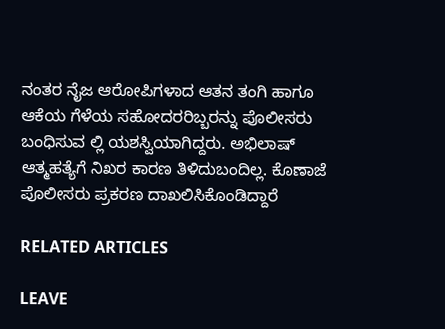ನಂತರ ನೈಜ ಆರೋಪಿಗಳಾದ ಆತನ ತಂಗಿ ಹಾಗೂ ಆಕೆಯ ಗೆಳೆಯ ಸಹೋದರರಿಬ್ಬರನ್ನು ಪೊಲೀಸರು ಬಂಧಿಸುವ ಲ್ಲಿ ಯಶಸ್ವಿಯಾಗಿದ್ದರು. ಅಭಿಲಾಷ್ ಆತ್ಮಹತ್ಯೆಗೆ ನಿಖರ ಕಾರಣ ತಿಳಿದುಬಂದಿಲ್ಲ. ಕೊಣಾಜೆ ಪೊಲೀಸರು ಪ್ರಕರಣ ದಾಖಲಿಸಿಕೊಂಡಿದ್ದಾರೆ

RELATED ARTICLES

LEAVE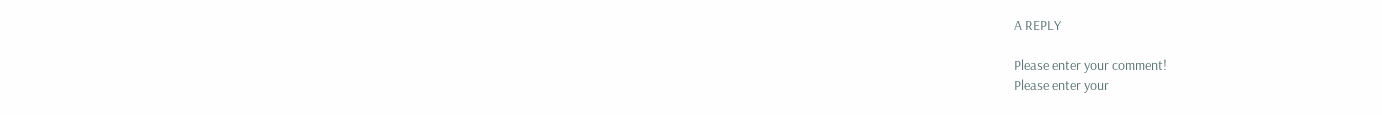A REPLY

Please enter your comment!
Please enter your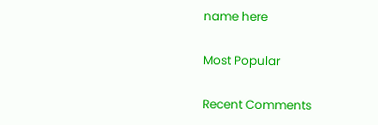name here

Most Popular

Recent Comments